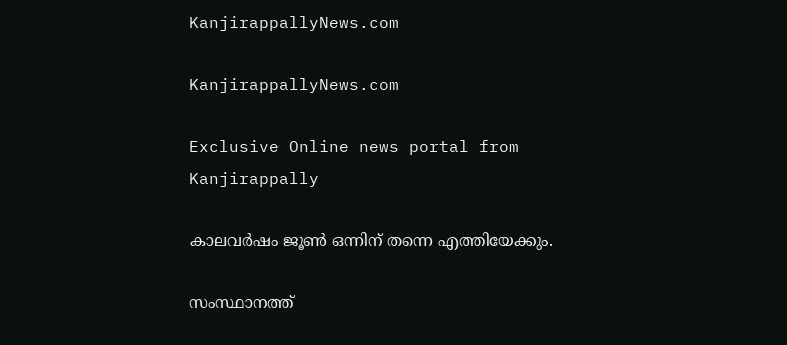KanjirappallyNews.com

KanjirappallyNews.com

Exclusive Online news portal from Kanjirappally

കാലവർഷം ജൂൺ ഒന്നിന് തന്നെ എത്തിയേക്കും.

സംസ്ഥാനത്ത്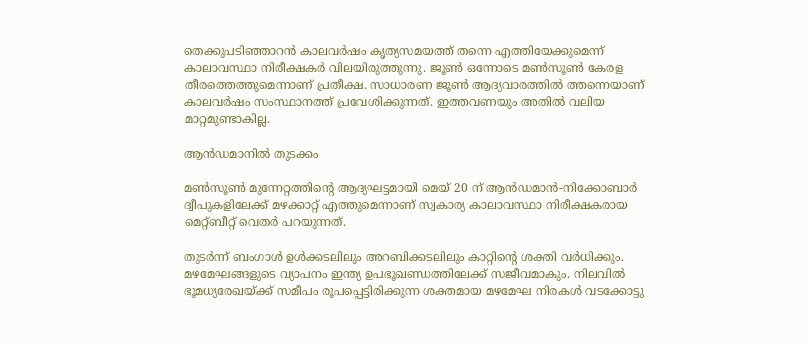തെക്കുപടിഞ്ഞാറൻ കാലവർഷം കൃത്യസമയത്ത് തന്നെ എത്തിയേക്കുമെന്ന് കാലാവസ്ഥാ നിരീക്ഷകർ വിലയിരുത്തുന്നു. ജൂൺ ഒന്നോടെ മൺസൂൺ കേരള തീരത്തെത്തുമെന്നാണ് പ്രതീക്ഷ. സാധാരണ ജൂൺ ആദ്യവാരത്തിൽ ത്തന്നെയാണ് കാലവർഷം സംസ്ഥാനത്ത് പ്രവേശിക്കുന്നത്. ഇത്തവണയും അതിൽ വലിയ മാറ്റമുണ്ടാകില്ല.

ആൻഡമാനിൽ തുടക്കം

മൺസൂൺ മുന്നേറ്റത്തിന്റെ ആദ്യഘട്ടമായി മെയ് 20 ന് ആൻഡമാൻ-നിക്കോബാർ ദ്വീപുകളിലേക്ക് മഴക്കാറ്റ് എത്തുമെന്നാണ് സ്വകാര്യ കാലാവസ്ഥാ നിരീക്ഷകരായ മെറ്റ്ബീറ്റ് വെതർ പറയുന്നത്.

തുടർന്ന് ബംഗാൾ ഉൾക്കടലിലും അറബിക്കടലിലും കാറ്റിന്റെ ശക്തി വർധിക്കും. മഴമേഘങ്ങളുടെ വ്യാപനം ഇന്ത്യ ഉപഭൂഖണ്ഡത്തിലേക്ക് സജീവമാകും. നിലവിൽ ഭൂമധ്യരേഖയ്ക്ക് സമീപം രൂപപ്പെട്ടിരിക്കുന്ന ശക്തമായ മഴമേഘ നിരകൾ വടക്കോട്ടു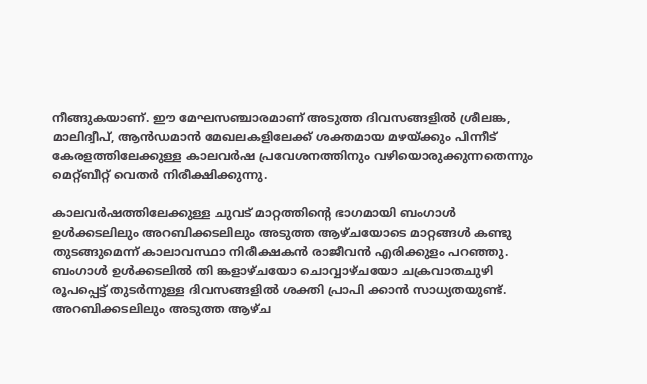നീങ്ങുകയാണ്. ഈ മേഘസഞ്ചാരമാണ് അടുത്ത ദിവസങ്ങളിൽ ശ്രീലങ്ക, മാലിദ്വീപ്, ആൻഡമാൻ മേഖലകളിലേക്ക് ശക്തമായ മഴയ്ക്കും പിന്നീട് കേരളത്തിലേക്കുള്ള കാലവർഷ പ്രവേശനത്തിനും വഴിയൊരുക്കുന്നതെന്നും മെറ്റ്ബീറ്റ് വെതർ നിരീക്ഷിക്കുന്നു.

കാലവർഷത്തിലേക്കുള്ള ചുവട് മാറ്റത്തിൻ്റെ ഭാഗമായി ബംഗാൾ ഉൾക്കടലിലും അറബിക്കടലിലും അടുത്ത ആഴ്‌ചയോടെ മാറ്റങ്ങൾ കണ്ടു തുടങ്ങുമെന്ന് കാലാവസ്ഥാ നിരീക്ഷകൻ രാജീവൻ എരിക്കുളം പറഞ്ഞു. ബംഗാൾ ഉൾക്കടലിൽ തി ങ്കളാഴ്ചയോ ചൊവ്വാഴ്‌ചയോ ചക്രവാതചുഴി രൂപപ്പെട്ട് തുടർന്നുള്ള ദിവസങ്ങളിൽ ശക്തി പ്രാപി ക്കാൻ സാധ്യതയുണ്ട്. അറബിക്കടലിലും അടുത്ത ആഴ്ച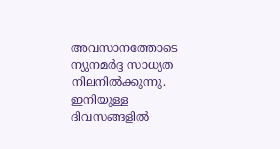അവസാനത്തോടെ ന്യുനമർദ്ദ സാധ്യത നിലനിൽക്കുന്നു. ഇനിയുള്ള ദിവസങ്ങളിൽ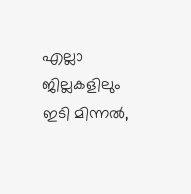എല്ലാ ജില്ലകളിലും ഇടി മിന്നൽ,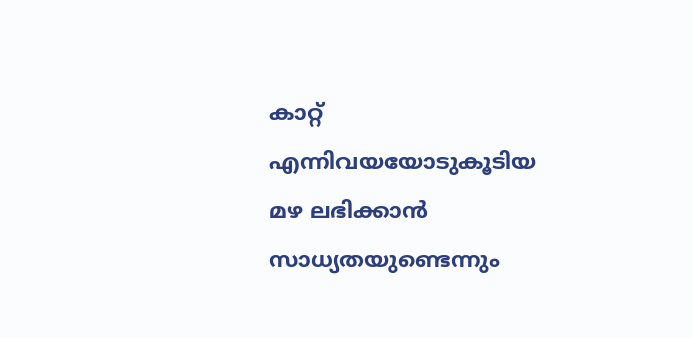കാറ്റ് എന്നിവയയോടുകൂടിയ മഴ ലഭിക്കാൻ സാധ്യതയുണ്ടെന്നും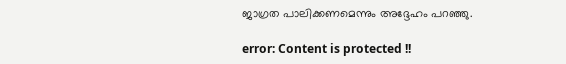ജാഗ്രത പാലിക്കണമെന്നും അദ്ദേഹം പറഞ്ഞു.

error: Content is protected !!